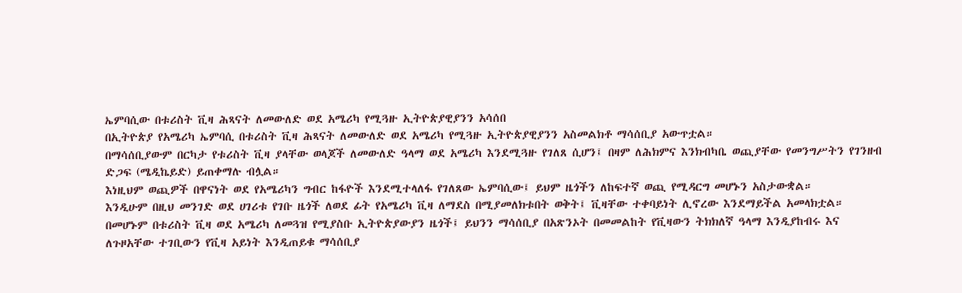ኤምባሲው በቱሪስት ቪዛ ሕጻናት ለመውለድ ወደ አሜሪካ የሚጓዙ ኢትዮጵያዊያንን አሳሰበ
በኢትዮጵያ የአሜሪካ ኤምባሲ በቱሪስት ቪዛ ሕጻናት ለመውለድ ወደ አሜሪካ የሚጓዙ ኢትዮጵያዊያንን አስመልክቶ ማሳሰቢያ አውጥቷል።
በማሳሰቢያውም በርካታ የቱሪስት ቪዛ ያላቸው ወላጆች ለመውለድ ዓላማ ወደ አሜሪካ እንደሚጓዙ የገለጸ ሲሆን፤ በዛም ለሕክምና እንክብካቤ ወጪያቸው የመንግሥትን የገንዘብ ድጋፍ (ሜዲኬይድ) ይጠቀማሉ ብሏል።
እነዚህም ወጪዎች በዋናነት ወደ የአሜሪካን ግብር ከፋዮች እንደሚተላለፋ የገለጸው ኤምባሲው፤ ይህም ዜጎችን ለከፍተኛ ወጪ የሚዳርግ መሆኑን አስታውቋል።
እንዲሁም በዚህ መንገድ ወደ ሀገሪቱ የገቡ ዜጎች ለወደ ፊት የአሜሪካ ቪዛ ለማደስ በሚያመለክቱበት ወቅት፤ ቪዛቸው ተቀባይነት ሊኖረው እንደማይችል አመላክቷል።
በመሆኑም በቱሪስት ቪዛ ወደ አሜሪካ ለመጓዝ የሚያስቡ ኢትዮጵያውያን ዜጎች፤ ይህንን ማሳሰቢያ በአጽንኦት በመመልከት የቪዛውን ትክክለኛ ዓላማ እንዲያከብሩ እና ለጉዞአቸው ተገቢውን የቪዛ አይነት እንዲጠይቁ ማሳሰቢያ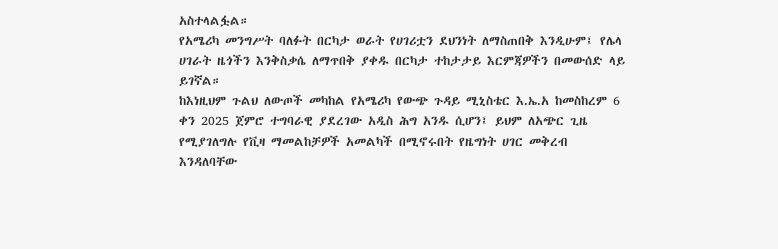አስተላልፏል።
የአሜሪካ መንግሥት ባለፉት በርካታ ወራት የሀገሪቷን ደህንነት ለማስጠበቅ እንዲሁም፤ የሌላ ሀገራት ዜጎችን እንቅስቃሴ ለማጥበቅ ያቀዱ በርካታ ተከታታይ እርምጃዎችን በመውሰድ ላይ ይገኛል።
ከእነዚህም ጉልህ ለውጦች መካከል የአሜሪካ የውጭ ጉዳይ ሚኒስቴር እ.ኤ.አ ከመስከረም 6 ቀን 2025 ጀምሮ ተግባራዊ ያደረገው አዲስ ሕግ አንዱ ሲሆን፤ ይህም ለአጭር ጊዜ የሚያገለግሉ የቪዛ ማመልከቻዎች አመልካች በሚኖሩበት የዜግነት ሀገር መቅረብ እንዳለባቸው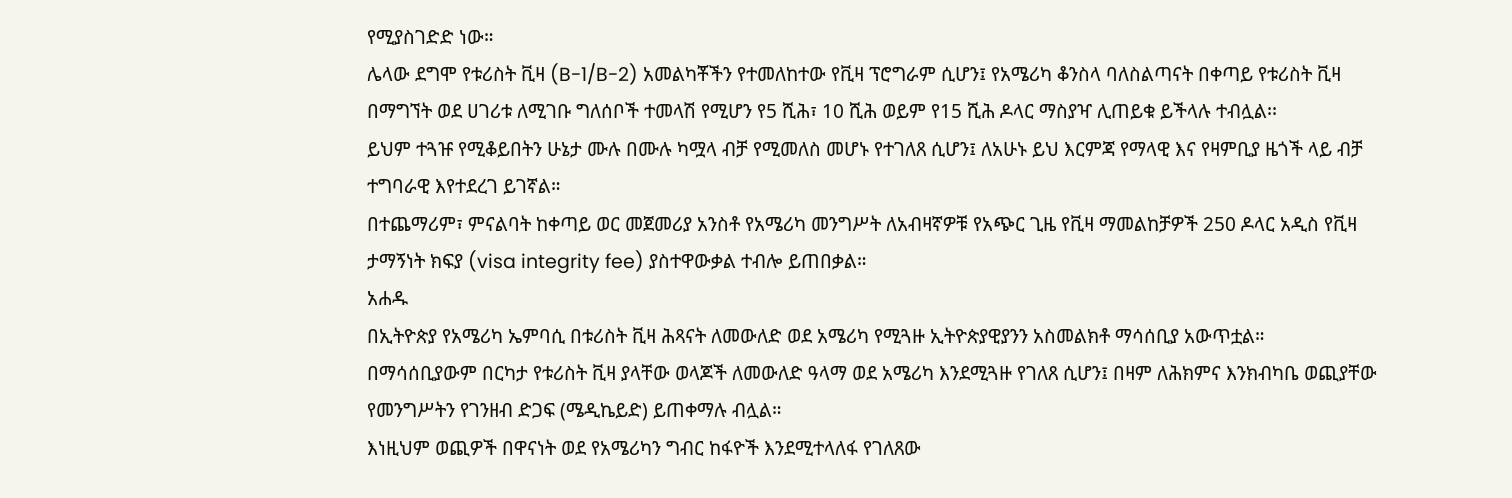የሚያስገድድ ነው።
ሌላው ደግሞ የቱሪስት ቪዛ (B-1/B-2) አመልካቾችን የተመለከተው የቪዛ ፕሮግራም ሲሆን፤ የአሜሪካ ቆንስላ ባለስልጣናት በቀጣይ የቱሪስት ቪዛ በማግኘት ወደ ሀገሪቱ ለሚገቡ ግለሰቦች ተመላሽ የሚሆን የ5 ሺሕ፣ 10 ሺሕ ወይም የ15 ሺሕ ዶላር ማስያዣ ሊጠይቁ ይችላሉ ተብሏል፡፡
ይህም ተጓዡ የሚቆይበትን ሁኔታ ሙሉ በሙሉ ካሟላ ብቻ የሚመለስ መሆኑ የተገለጸ ሲሆን፤ ለአሁኑ ይህ እርምጃ የማላዊ እና የዛምቢያ ዜጎች ላይ ብቻ ተግባራዊ እየተደረገ ይገኛል።
በተጨማሪም፣ ምናልባት ከቀጣይ ወር መጀመሪያ አንስቶ የአሜሪካ መንግሥት ለአብዛኛዎቹ የአጭር ጊዜ የቪዛ ማመልከቻዎች 250 ዶላር አዲስ የቪዛ ታማኝነት ክፍያ (visa integrity fee) ያስተዋውቃል ተብሎ ይጠበቃል።
አሐዱ
በኢትዮጵያ የአሜሪካ ኤምባሲ በቱሪስት ቪዛ ሕጻናት ለመውለድ ወደ አሜሪካ የሚጓዙ ኢትዮጵያዊያንን አስመልክቶ ማሳሰቢያ አውጥቷል።
በማሳሰቢያውም በርካታ የቱሪስት ቪዛ ያላቸው ወላጆች ለመውለድ ዓላማ ወደ አሜሪካ እንደሚጓዙ የገለጸ ሲሆን፤ በዛም ለሕክምና እንክብካቤ ወጪያቸው የመንግሥትን የገንዘብ ድጋፍ (ሜዲኬይድ) ይጠቀማሉ ብሏል።
እነዚህም ወጪዎች በዋናነት ወደ የአሜሪካን ግብር ከፋዮች እንደሚተላለፋ የገለጸው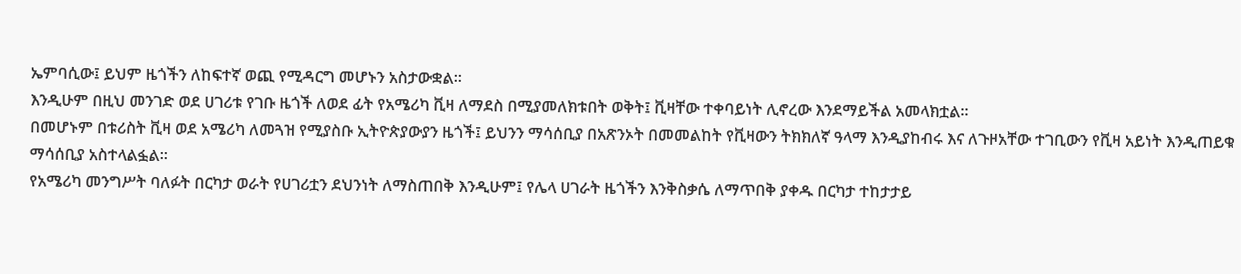ኤምባሲው፤ ይህም ዜጎችን ለከፍተኛ ወጪ የሚዳርግ መሆኑን አስታውቋል።
እንዲሁም በዚህ መንገድ ወደ ሀገሪቱ የገቡ ዜጎች ለወደ ፊት የአሜሪካ ቪዛ ለማደስ በሚያመለክቱበት ወቅት፤ ቪዛቸው ተቀባይነት ሊኖረው እንደማይችል አመላክቷል።
በመሆኑም በቱሪስት ቪዛ ወደ አሜሪካ ለመጓዝ የሚያስቡ ኢትዮጵያውያን ዜጎች፤ ይህንን ማሳሰቢያ በአጽንኦት በመመልከት የቪዛውን ትክክለኛ ዓላማ እንዲያከብሩ እና ለጉዞአቸው ተገቢውን የቪዛ አይነት እንዲጠይቁ ማሳሰቢያ አስተላልፏል።
የአሜሪካ መንግሥት ባለፉት በርካታ ወራት የሀገሪቷን ደህንነት ለማስጠበቅ እንዲሁም፤ የሌላ ሀገራት ዜጎችን እንቅስቃሴ ለማጥበቅ ያቀዱ በርካታ ተከታታይ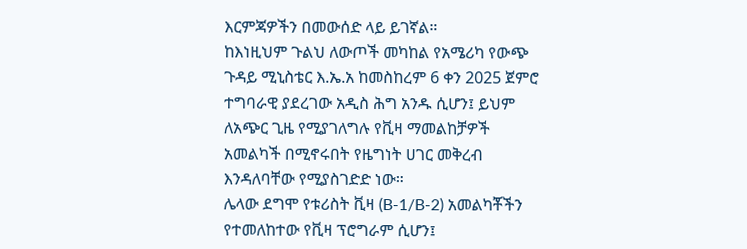እርምጃዎችን በመውሰድ ላይ ይገኛል።
ከእነዚህም ጉልህ ለውጦች መካከል የአሜሪካ የውጭ ጉዳይ ሚኒስቴር እ.ኤ.አ ከመስከረም 6 ቀን 2025 ጀምሮ ተግባራዊ ያደረገው አዲስ ሕግ አንዱ ሲሆን፤ ይህም ለአጭር ጊዜ የሚያገለግሉ የቪዛ ማመልከቻዎች አመልካች በሚኖሩበት የዜግነት ሀገር መቅረብ እንዳለባቸው የሚያስገድድ ነው።
ሌላው ደግሞ የቱሪስት ቪዛ (B-1/B-2) አመልካቾችን የተመለከተው የቪዛ ፕሮግራም ሲሆን፤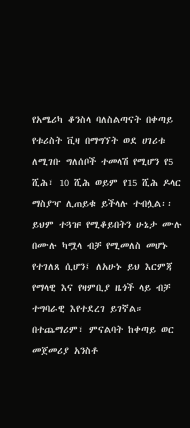የአሜሪካ ቆንስላ ባለስልጣናት በቀጣይ የቱሪስት ቪዛ በማግኘት ወደ ሀገሪቱ ለሚገቡ ግለሰቦች ተመላሽ የሚሆን የ5 ሺሕ፣ 10 ሺሕ ወይም የ15 ሺሕ ዶላር ማስያዣ ሊጠይቁ ይችላሉ ተብሏል፡፡
ይህም ተጓዡ የሚቆይበትን ሁኔታ ሙሉ በሙሉ ካሟላ ብቻ የሚመለስ መሆኑ የተገለጸ ሲሆን፤ ለአሁኑ ይህ እርምጃ የማላዊ እና የዛምቢያ ዜጎች ላይ ብቻ ተግባራዊ እየተደረገ ይገኛል።
በተጨማሪም፣ ምናልባት ከቀጣይ ወር መጀመሪያ አንስቶ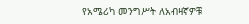የአሜሪካ መንግሥት ለአብዛኛዎቹ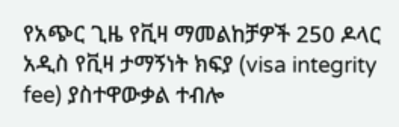የአጭር ጊዜ የቪዛ ማመልከቻዎች 250 ዶላር አዲስ የቪዛ ታማኝነት ክፍያ (visa integrity fee) ያስተዋውቃል ተብሎ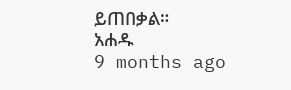ይጠበቃል።
አሐዱ
9 months ago